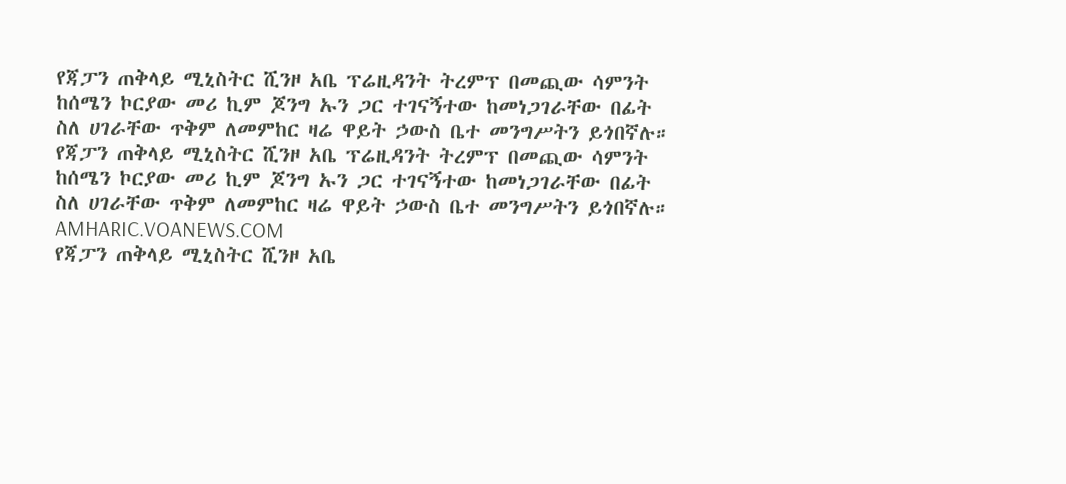የጃፓን ጠቅላይ ሚኒስትር ሺንዞ አቤ ፕሬዚዳንት ትረምፕ በመጪው ሳምንት ከሰሜን ኮርያው መሪ ኪም ጆንግ ኡን ጋር ተገናኝተው ከመነጋገራቸው በፊት ስለ ሀገራቸው ጥቅም ለመምከር ዛሬ ዋይት ኃውስ ቤተ መንግሥትን ይጎበኛሉ።
የጃፓን ጠቅላይ ሚኒስትር ሺንዞ አቤ ፕሬዚዳንት ትረምፕ በመጪው ሳምንት ከሰሜን ኮርያው መሪ ኪም ጆንግ ኡን ጋር ተገናኝተው ከመነጋገራቸው በፊት ስለ ሀገራቸው ጥቅም ለመምከር ዛሬ ዋይት ኃውስ ቤተ መንግሥትን ይጎበኛሉ።
AMHARIC.VOANEWS.COM
የጃፓን ጠቅላይ ሚኒስትር ሺንዞ አቤ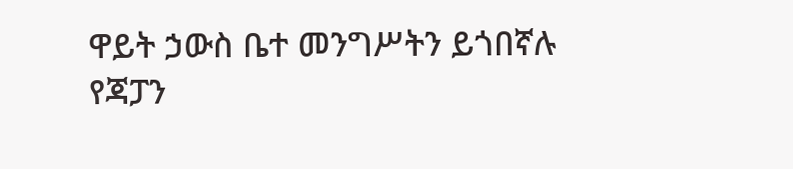ዋይት ኃውስ ቤተ መንግሥትን ይጎበኛሉ
የጃፓን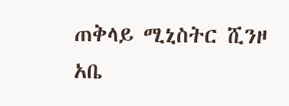ጠቅላይ ሚኒስትር ሺንዞ አቤ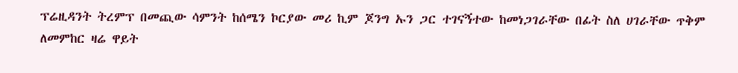ፕሬዚዳንት ትረምፕ በመጪው ሳምንት ከሰሜን ኮርያው መሪ ኪም ጆንግ ኡን ጋር ተገናኝተው ከመነጋገራቸው በፊት ስለ ሀገራቸው ጥቅም ለመምከር ዛሬ ዋይት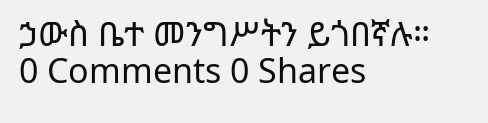ኃውስ ቤተ መንግሥትን ይጎበኛሉ።
0 Comments 0 Shares